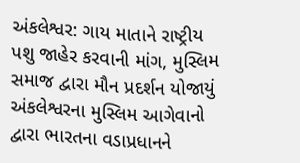અંકલેશ્વર: ગાય માતાને રાષ્ટ્રીય પશુ જાહેર કરવાની માંગ, મુસ્લિમ સમાજ દ્વારા મૌન પ્રદર્શન યોજાયું
અંકલેશ્વરના મુસ્લિમ આગેવાનો દ્વારા ભારતના વડાપ્રધાનને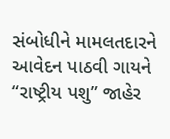સંબોધીને મામલતદારને આવેદન પાઠવી ગાયને “રાષ્ટ્રીય પશુ” જાહેર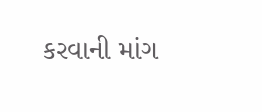કરવાની માંગ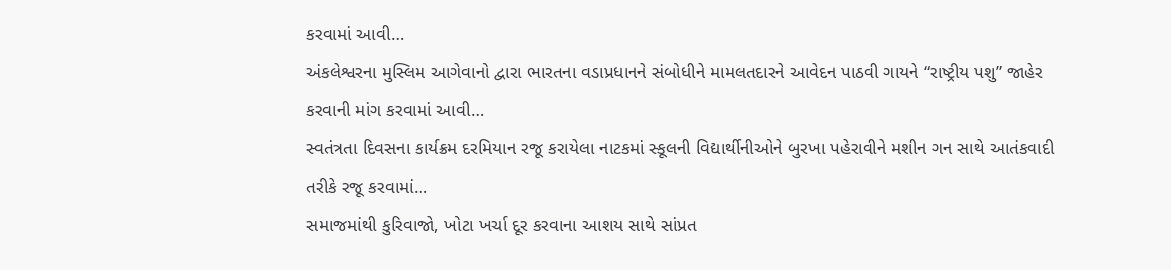કરવામાં આવી…
અંકલેશ્વરના મુસ્લિમ આગેવાનો દ્વારા ભારતના વડાપ્રધાનને સંબોધીને મામલતદારને આવેદન પાઠવી ગાયને “રાષ્ટ્રીય પશુ” જાહેર કરવાની માંગ કરવામાં આવી…
સ્વતંત્રતા દિવસના કાર્યક્રમ દરમિયાન રજૂ કરાયેલા નાટકમાં સ્કૂલની વિદ્યાર્થીનીઓને બુરખા પહેરાવીને મશીન ગન સાથે આતંકવાદી તરીકે રજૂ કરવામાં…
સમાજમાંથી કુરિવાજો, ખોટા ખર્ચા દૂર કરવાના આશય સાથે સાંપ્રત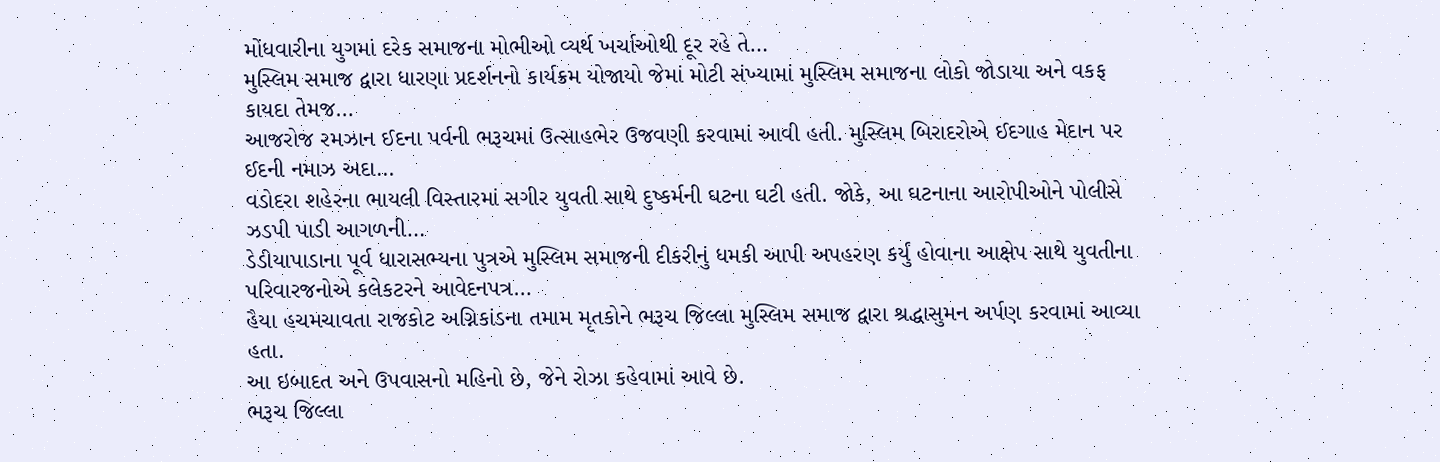મોંધવારીના યુગમાં દરેક સમાજના મોભીઓ વ્યર્થ ખર્ચાઓથી દૂર રહે તે…
મુસ્લિમ સમાજ દ્વારા ધારણા પ્રદર્શનનો કાર્યક્રમ યોજાયો જેમાં મોટી સંખ્યામાં મુસ્લિમ સમાજના લોકો જોડાયા અને વકફ કાયદા તેમજ…
આજરોજ રમઝાન ઈદના પર્વની ભરૂચમાં ઉત્સાહભેર ઉજવણી કરવામાં આવી હતી. મુસ્લિમ બિરાદરોએ ઈદગાહ મેદાન પર ઈદની નમાઝ અદા…
વડોદરા શહેરના ભાયલી વિસ્તારમાં સગીર યુવતી સાથે દુષ્કર્મની ઘટના ઘટી હતી. જોકે, આ ઘટનાના આરોપીઓને પોલીસે ઝડપી પાડી આગળની…
ડેડીયાપાડાના પૂર્વ ધારાસભ્યના પુત્રએ મુસ્લિમ સમાજની દીકરીનું ધમકી આપી અપહરણ કર્યું હોવાના આક્ષેપ સાથે યુવતીના પરિવારજનોએ કલેકટરને આવેદનપત્ર…
હૈયા હચમચાવતા રાજકોટ અગ્નિકાંડના તમામ મૃતકોને ભરૂચ જિલ્લા મુસ્લિમ સમાજ દ્વારા શ્રદ્ધાસુમન અર્પણ કરવામાં આવ્યા હતા.
આ ઇબાદત અને ઉપવાસનો મહિનો છે, જેને રોઝા કહેવામાં આવે છે.
ભરૂચ જિલ્લા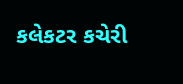કલેકટર કચેરી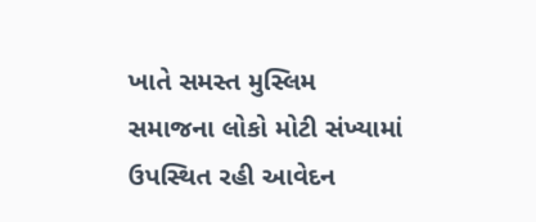ખાતે સમસ્ત મુસ્લિમ સમાજના લોકો મોટી સંખ્યામાં ઉપસ્થિત રહી આવેદન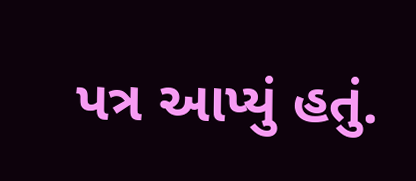પત્ર આપ્યું હતું.